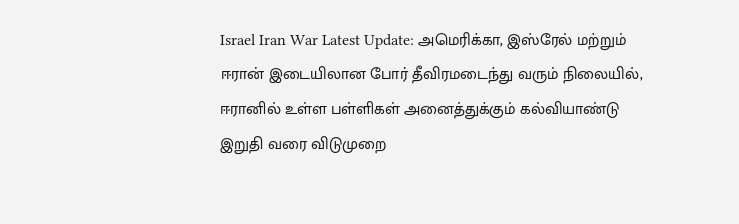Israel Iran War Latest Update: அமெரிக்கா, இஸ்ரேல் மற்றும் ஈரான் இடையிலான போர் தீவிரமடைந்து வரும் நிலையில், ஈரானில் உள்ள பள்ளிகள் அனைத்துக்கும் கல்வியாண்டு இறுதி வரை விடுமுறை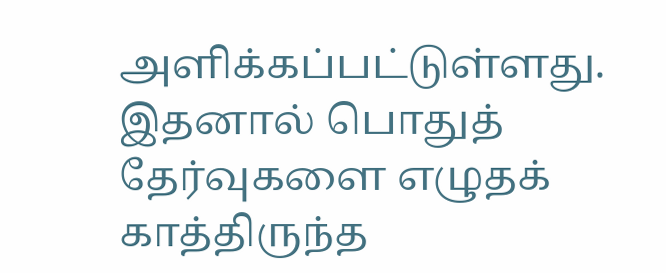அளிக்கப்பட்டுள்ளது. இதனால் பொதுத் தேர்வுகளை எழுதக் காத்திருந்த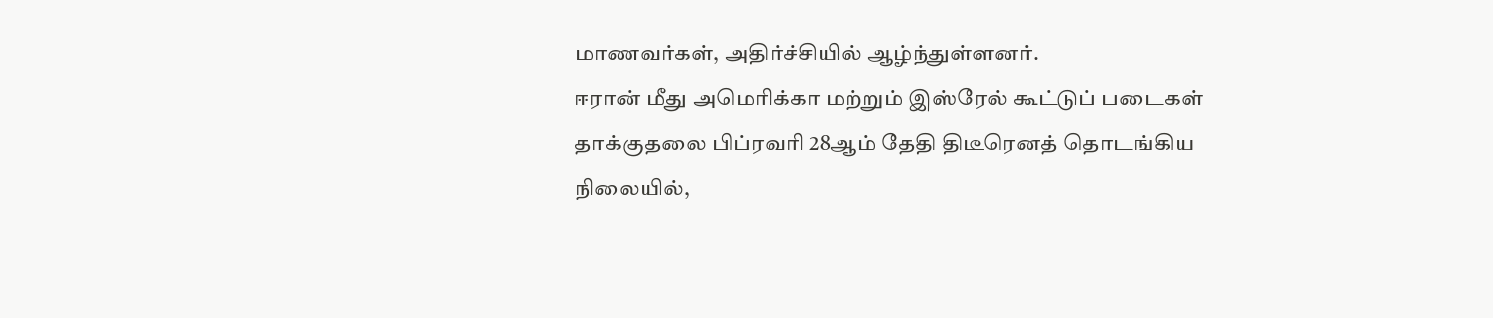மாணவர்கள், அதிர்ச்சியில் ஆழ்ந்துள்ளனர்.
ஈரான் மீது அமெரிக்கா மற்றும் இஸ்ரேல் கூட்டுப் படைகள் தாக்குதலை பிப்ரவரி 28ஆம் தேதி திடீரெனத் தொடங்கிய நிலையில்,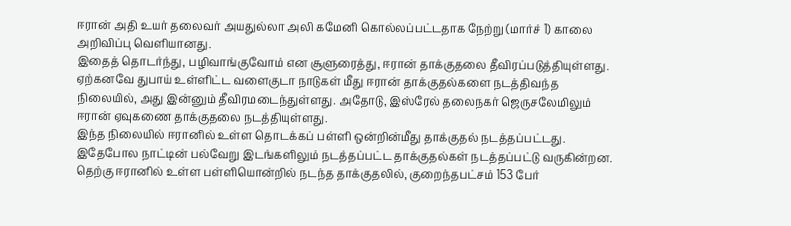ஈரான் அதி உயர் தலைவர் அயதுல்லா அலி கமேனி கொல்லப்பட்டதாக நேற்று (மார்ச் 1) காலை அறிவிப்பு வெளியானது.
இதைத் தொடர்ந்து, பழிவாங்குவோம் என சூளுரைத்து, ஈரான் தாக்குதலை தீவிரப்படுத்தியுள்ளது. ஏற்கனவே துபாய் உள்ளிட்ட வளைகுடா நாடுகள் மீது ஈரான் தாக்குதல்களை நடத்திவந்த நிலையில், அது இன்னும் தீவிரமடைந்துள்ளது. அதோடு, இஸ்ரேல் தலைநகர் ஜெருசலேமிலும் ஈரான் ஏவுகணை தாக்குதலை நடத்தியுள்ளது.
இந்த நிலையில் ஈரானில் உள்ள தொடக்கப் பள்ளி ஒன்றின்மீது தாக்குதல் நடத்தப்பட்டது. இதேபோல நாட்டின் பல்வேறு இடங்களிலும் நடத்தப்பட்ட தாக்குதல்கள் நடத்தப்பட்டு வருகின்றன.
தெற்கு ஈரானில் உள்ள பள்ளியொன்றில் நடந்த தாக்குதலில், குறைந்தபட்சம் 153 பேர்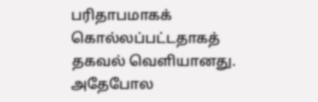பரிதாபமாகக் கொல்லப்பட்டதாகத் தகவல் வெளியானது. அதேபோல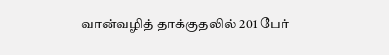வான்வழித் தாக்குதலில் 201 பேர்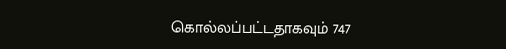கொல்லப்பட்டதாகவும் 747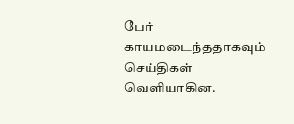பேர் காயமடைந்ததாகவும் செய்திகள் வெளியாகின.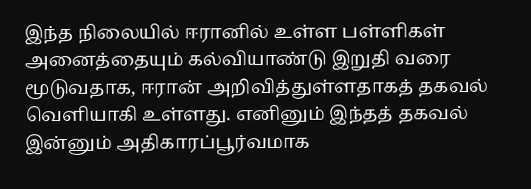இந்த நிலையில் ஈரானில் உள்ள பள்ளிகள் அனைத்தையும் கல்வியாண்டு இறுதி வரை மூடுவதாக, ஈரான் அறிவித்துள்ளதாகத் தகவல் வெளியாகி உள்ளது. எனினும் இந்தத் தகவல் இன்னும் அதிகாரப்பூர்வமாக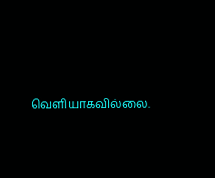வெளியாகவில்லை.